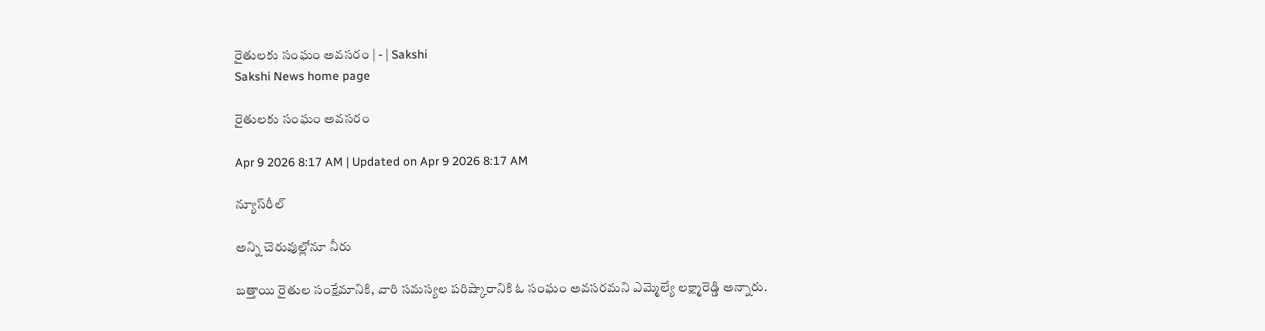రైతులకు సంఘం అవసరం | - | Sakshi
Sakshi News home page

రైతులకు సంఘం అవసరం

Apr 9 2026 8:17 AM | Updated on Apr 9 2026 8:17 AM

న్యూస్‌రీల్‌

అన్ని చెరువుల్లోనూ నీరు

బత్తాయి రైతుల సంక్షేమానికి, వారి సమస్యల పరిష్కారానికి ఓ సంఘం అవసరమని ఎమ్మెల్యే లక్ష్మారెడ్డి అన్నారు.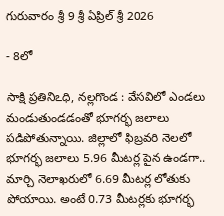గురువారం శ్రీ 9 శ్రీ ఏప్రిల్‌ శ్రీ 2026

- 8లో

సాక్షి ప్రతినిఽధి, నల్లగొండ : వేసవిలో ఎండలు మండుతుండడంతో భూగర్భ జలాలు పడిపోతున్నాయి. జిల్లాలో ఫిబ్రవరి నెలలో భూగర్భ జలాలు 5.96 మీటర్ల పైన ఉండగా.. మార్చి నెలాఖరులో 6.69 మీటర్ల లోతుకు పోయాయి. అంటే 0.73 మీటర్లకు భూగర్భ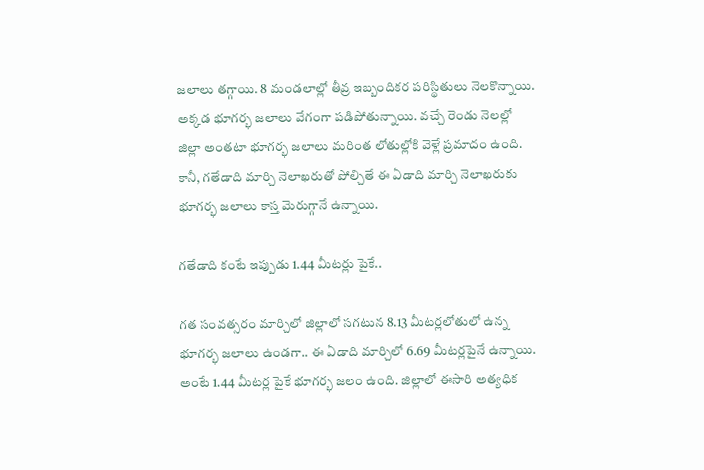జలాలు తగ్గాయి. 8 మండలాల్లో తీవ్ర ఇబ్బందికర పరిస్థితులు నెలకొన్నాయి. అక్కడ భూగర్భ జలాలు వేగంగా పడిపోతున్నాయి. వచ్చే రెండు నెలల్లో జిల్లా అంతటా భూగర్భ జలాలు మరింత లోతుల్లోకి వెళ్లే ప్రమాదం ఉంది. కానీ, గతేడాది మార్చి నెలాఖరుతో పోల్చితే ఈ ఏడాది మార్చి నెలాఖరుకు భూగర్భ జలాలు కాస్త మెరుగ్గానే ఉన్నాయి.

గతేడాది కంటే ఇప్పుడు 1.44 మీటర్లు పైకే..

గత సంవత్సరం మార్చిలో జిల్లాలో సగటున 8.13 మీటర్లలోతులో ఉన్న భూగర్భ జలాలు ఉండగా.. ఈ ఏడాది మార్చిలో 6.69 మీటర్లపైనే ఉన్నాయి. అంటే 1.44 మీటర్ల పైకే భూగర్భ జలం ఉంది. జిల్లాలో ఈసారి అత్యధిక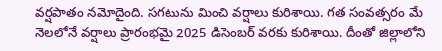వర్షపాతం నమోదైంది. సగటును మించి వర్షాలు కురిశాయి. గత సంవత్సరం మే నెలలోనే వర్షాలు ప్రారంభమై 2025 డిసెంబర్‌ వరకు కురిశాయి. దీంతో జిల్లాలోని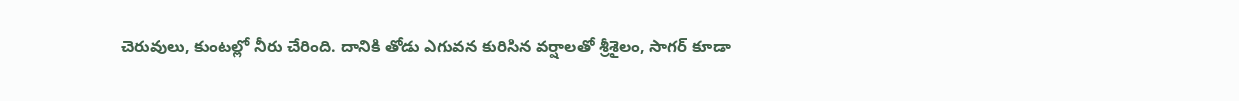చెరువులు, కుంటల్లో నీరు చేరింది. దానికి తోడు ఎగువన కురిసిన వర్షాలతో శ్రీశైలం, సాగర్‌ కూడా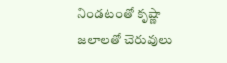నిండటంతో కృష్ణా జలాలతో చెరువులు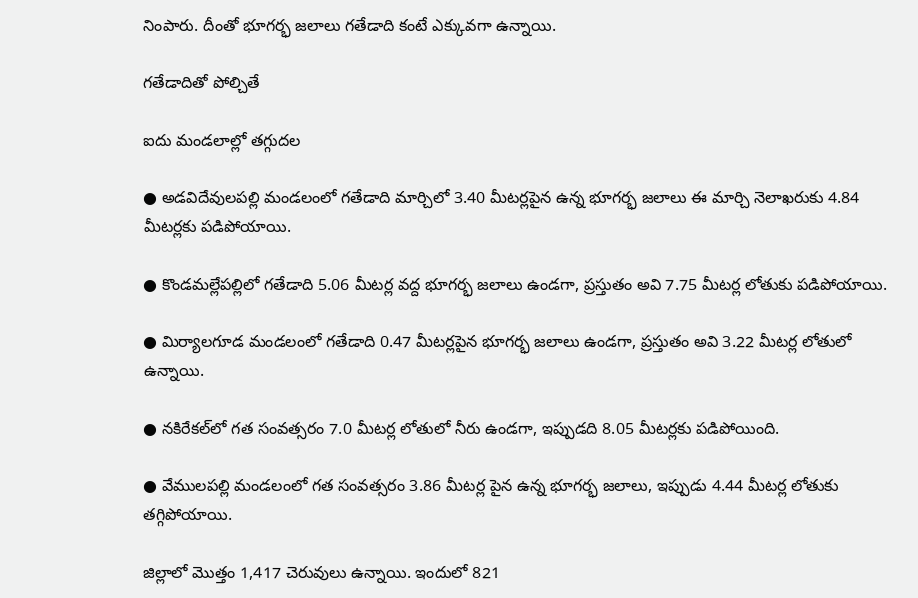నింపారు. దీంతో భూగర్భ జలాలు గతేడాది కంటే ఎక్కువగా ఉన్నాయి.

గతేడాదితో పోల్చితే

ఐదు మండలాల్లో తగ్గుదల

● అడవిదేవులపల్లి మండలంలో గతేడాది మార్చిలో 3.40 మీటర్లపైన ఉన్న భూగర్భ జలాలు ఈ మార్చి నెలాఖరుకు 4.84 మీటర్లకు పడిపోయాయి.

● కొండమల్లేపల్లిలో గతేడాది 5.06 మీటర్ల వద్ద భూగర్భ జలాలు ఉండగా, ప్రస్తుతం అవి 7.75 మీటర్ల లోతుకు పడిపోయాయి.

● మిర్యాలగూడ మండలంలో గతేడాది 0.47 మీటర్లపైన భూగర్భ జలాలు ఉండగా, ప్రస్తుతం అవి 3.22 మీటర్ల లోతులో ఉన్నాయి.

● నకిరేకల్‌లో గత సంవత్సరం 7.0 మీటర్ల లోతులో నీరు ఉండగా, ఇప్పుడది 8.05 మీటర్లకు పడిపోయింది.

● వేములపల్లి మండలంలో గత సంవత్సరం 3.86 మీటర్ల పైన ఉన్న భూగర్భ జలాలు, ఇప్పుడు 4.44 మీటర్ల లోతుకు తగ్గిపోయాయి.

జిల్లాలో మొత్తం 1,417 చెరువులు ఉన్నాయి. ఇందులో 821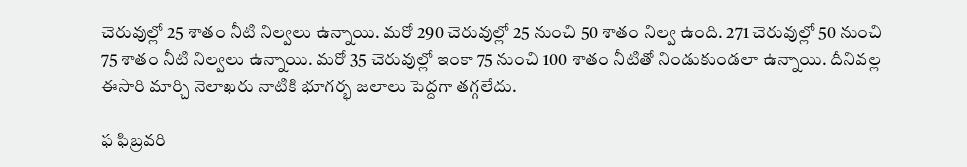చెరువుల్లో 25 శాతం నీటి నిల్వలు ఉన్నాయి. మరో 290 చెరువుల్లో 25 నుంచి 50 శాతం నిల్వ ఉంది. 271 చెరువుల్లో 50 నుంచి 75 శాతం నీటి నిల్వలు ఉన్నాయి. మరో 35 చెరువుల్లో ఇంకా 75 నుంచి 100 శాతం నీటితో నిండుకుండలా ఉన్నాయి. దీనివల్ల ఈసారి మార్చి నెలాఖరు నాటికి భూగర్భ జలాలు పెద్దగా తగ్గలేదు.

ఫ ఫిబ్రవరి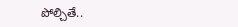పోల్చితే..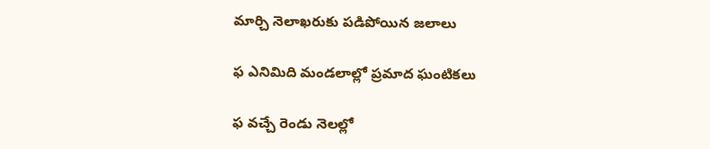మార్చి నెలాఖరుకు పడిపోయిన జలాలు

ఫ ఎనిమిది మండలాల్లో ప్రమాద ఘంటికలు

ఫ వచ్చే రెండు నెలల్లో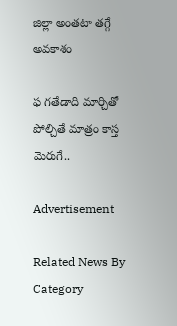జిల్లా అంతటా తగ్గే అవకాశం

ఫ గతేడాది మార్చితో పోల్చితే మాత్రం కాస్త మెరుగే..

Advertisement

Related News By Category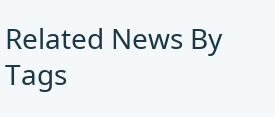Related News By Tags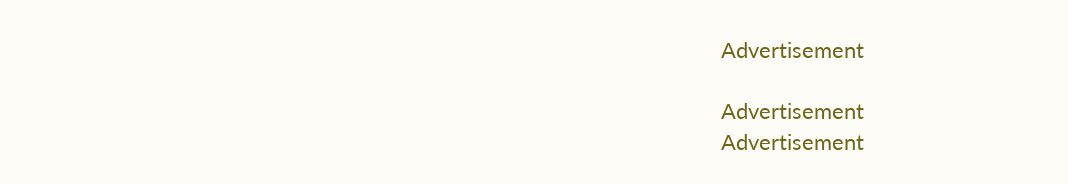Advertisement

Advertisement
Advertisement